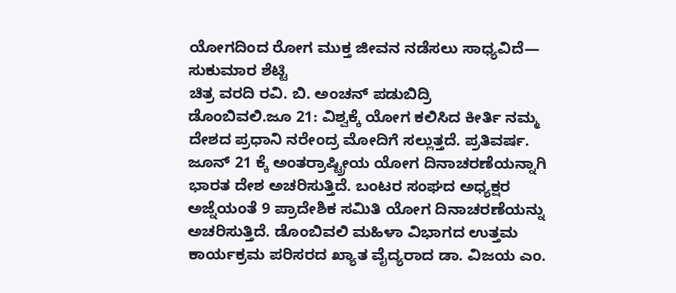ಯೋಗದಿಂದ ರೋಗ ಮುಕ್ತ ಜೀವನ ನಡೆಸಲು ಸಾಧ್ಯವಿದೆ— ಸುಕುಮಾರ ಶೆಟ್ಟಿ
ಚಿತ್ರ ವರದಿ ರವಿ. ಬಿ. ಅಂಚನ್ ಪಡುಬಿದ್ರಿ
ಡೊಂಬಿವಲಿ.ಜೂ 21: ವಿಶ್ವಕ್ಕೆ ಯೋಗ ಕಲಿಸಿದ ಕೀರ್ತಿ ನಮ್ಮ ದೇಶದ ಪ್ರಧಾನಿ ನರೇಂದ್ರ ಮೋದಿಗೆ ಸಲ್ಲುತ್ತದೆ. ಪ್ರತಿವರ್ಷ. ಜೂನ್ 21 ಕ್ಕೆ ಅಂತರ್ರಾಷ್ಟ್ರೀಯ ಯೋಗ ದಿನಾಚರಣೆಯನ್ನಾಗಿ ಭಾರತ ದೇಶ ಅಚರಿಸುತ್ತಿದೆ. ಬಂಟರ ಸಂಘದ ಅಧ್ಯಕ್ಷರ ಅಜ್ನೆಯಂತೆ 9 ಪ್ರಾದೇಶಿಕ ಸಮಿತಿ ಯೋಗ ದಿನಾಚರಣೆಯನ್ನು ಅಚರಿಸುತ್ತಿದೆ. ಡೊಂಬಿವಲಿ ಮಹಿಳಾ ವಿಭಾಗದ ಉತ್ತಮ ಕಾರ್ಯಕ್ರಮ ಪರಿಸರದ ಖ್ಯಾತ ವೈದ್ಯರಾದ ಡಾ. ವಿಜಯ ಎಂ.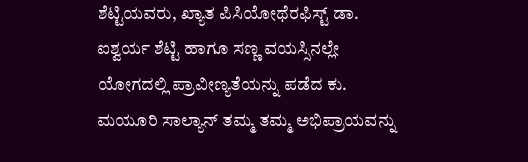ಶೆಟ್ಟಿಯವರು, ಖ್ಯಾತ ಪಿಸಿಯೋಥೆರಫಿಸ್ಟ್ ಡಾ. ಐಶ್ವರ್ಯ ಶೆಟ್ಟಿ ಹಾಗೂ ಸಣ್ಣ ವಯಸ್ಸಿನಲ್ಲೇ ಯೋಗದಲ್ಲಿ ಪ್ರಾವೀಣ್ಯತೆಯನ್ನು ಪಡೆದ ಕು. ಮಯೂರಿ ಸಾಲ್ಯಾನ್ ತಮ್ಮ ತಮ್ಮ ಅಭಿಪ್ರಾಯವನ್ನು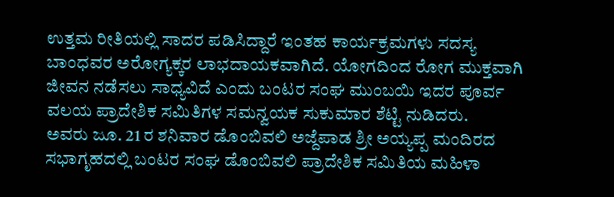ಉತ್ತಮ ರೀತಿಯಲ್ಲಿ ಸಾದರ ಪಡಿಸಿದ್ದಾರೆ ಇಂತಹ ಕಾರ್ಯಕ್ರಮಗಳು ಸದಸ್ಯ ಬಾಂಧವರ ಅರೋಗ್ಯಕ್ಕರ ಲಾಭದಾಯಕವಾಗಿದೆ. ಯೋಗದಿಂದ ರೋಗ ಮುಕ್ತವಾಗಿ ಜೀವನ ನಡೆಸಲು ಸಾಧ್ಯವಿದೆ ಎಂದು ಬಂಟರ ಸಂಘ ಮುಂಬಯಿ ಇದರ ಪೂರ್ವ ವಲಯ ಪ್ರಾದೇಶಿಕ ಸಮಿತಿಗಳ ಸಮನ್ವಯಕ ಸುಕುಮಾರ ಶೆಟ್ಟಿ ನುಡಿದರು.
ಅವರು ಜೂ. 21 ರ ಶನಿವಾರ ಡೊಂಬಿವಲಿ ಅಜ್ದೆಪಾಡ ಶ್ರೀ ಅಯ್ಯಪ್ಪ ಮಂದಿರದ ಸಭಾಗೃಹದಲ್ಲಿ ಬಂಟರ ಸಂಘ ಡೊಂಬಿವಲಿ ಪ್ರಾದೇಶಿಕ ಸಮಿತಿಯ ಮಹಿಳಾ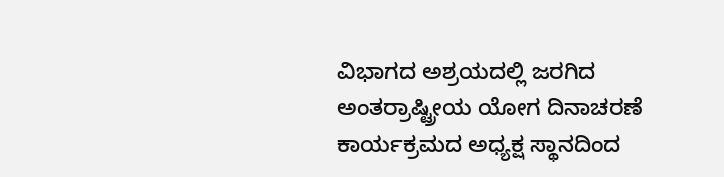ವಿಭಾಗದ ಅಶ್ರಯದಲ್ಲಿ ಜರಗಿದ ಅಂತರ್ರಾಷ್ಟ್ರೀಯ ಯೋಗ ದಿನಾಚರಣೆ ಕಾರ್ಯಕ್ರಮದ ಅಧ್ಯಕ್ಷ ಸ್ಥಾನದಿಂದ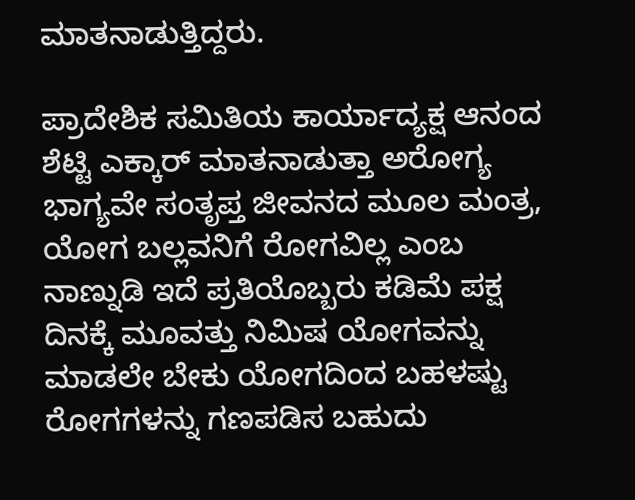ಮಾತನಾಡುತ್ತಿದ್ದರು.

ಪ್ರಾದೇಶಿಕ ಸಮಿತಿಯ ಕಾರ್ಯಾದ್ಯಕ್ಷ ಆನಂದ ಶೆಟ್ಟಿ ಎಕ್ಕಾರ್ ಮಾತನಾಡುತ್ತಾ ಅರೋಗ್ಯ ಭಾಗ್ಯವೇ ಸಂತೃಪ್ತ ಜೀವನದ ಮೂಲ ಮಂತ್ರ, ಯೋಗ ಬಲ್ಲವನಿಗೆ ರೋಗವಿಲ್ಲ ಎಂಬ ನಾಣ್ನುಡಿ ಇದೆ ಪ್ರತಿಯೊಬ್ಬರು ಕಡಿಮೆ ಪಕ್ಷ ದಿನಕ್ಕೆ ಮೂವತ್ತು ನಿಮಿಷ ಯೋಗವನ್ನು ಮಾಡಲೇ ಬೇಕು ಯೋಗದಿಂದ ಬಹಳಷ್ಟು ರೋಗಗಳನ್ನು ಗಣಪಡಿಸ ಬಹುದು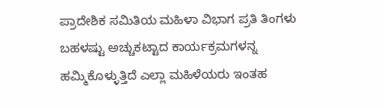ಪ್ರಾದೇಶಿಕ ಸಮಿತಿಯ ಮಹಿಳಾ ವಿಭಾಗ ಪ್ರತಿ ತಿಂಗಳು ಬಹಳಷ್ಟು ಅಚ್ಚುಕಟ್ಟಾದ ಕಾರ್ಯಕ್ರಮಗಳನ್ನ ಹಮ್ಮಿಕೊಳ್ಳುತ್ತಿದೆ ಎಲ್ಲಾ ಮಹಿಳೆಯರು ಇಂತಹ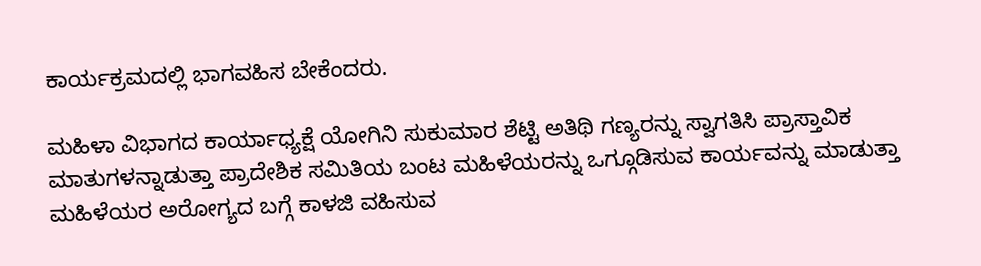ಕಾರ್ಯಕ್ರಮದಲ್ಲಿ ಭಾಗವಹಿಸ ಬೇಕೆಂದರು.

ಮಹಿಳಾ ವಿಭಾಗದ ಕಾರ್ಯಾಧ್ಯಕ್ಷೆ ಯೋಗಿನಿ ಸುಕುಮಾರ ಶೆಟ್ಟಿ ಅತಿಥಿ ಗಣ್ಯರನ್ನು ಸ್ವಾಗತಿಸಿ ಪ್ರಾಸ್ತಾವಿಕ ಮಾತುಗಳನ್ನಾಡುತ್ತಾ ಪ್ರಾದೇಶಿಕ ಸಮಿತಿಯ ಬಂಟ ಮಹಿಳೆಯರನ್ನು ಒಗ್ಗೂಡಿಸುವ ಕಾರ್ಯವನ್ನು ಮಾಡುತ್ತಾ ಮಹಿಳೆಯರ ಅರೋಗ್ಯದ ಬಗ್ಗೆ ಕಾಳಜಿ ವಹಿಸುವ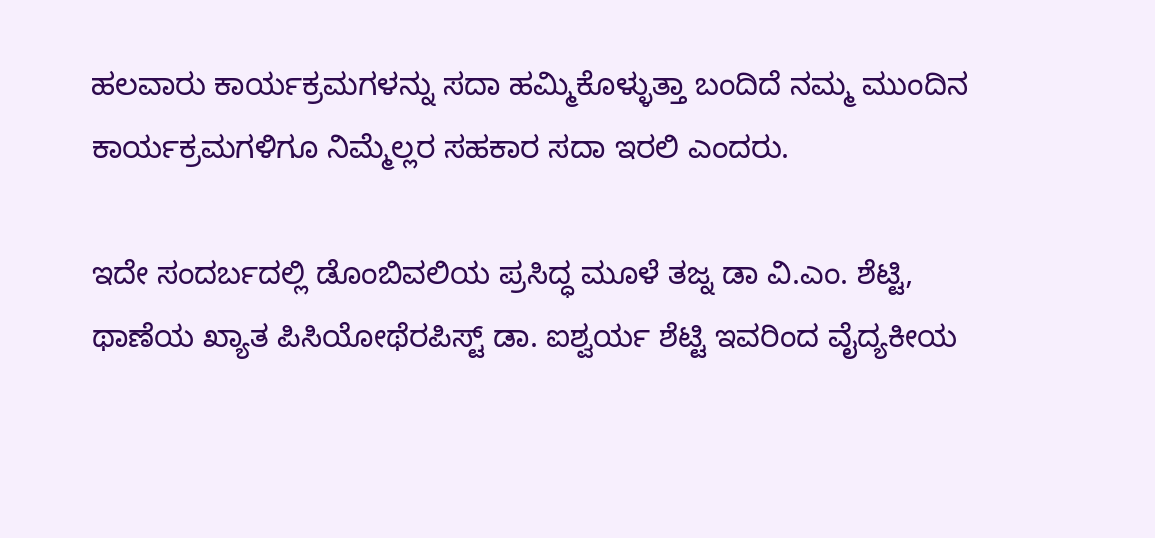ಹಲವಾರು ಕಾರ್ಯಕ್ರಮಗಳನ್ನು ಸದಾ ಹಮ್ಮಿಕೊಳ್ಳುತ್ತಾ ಬಂದಿದೆ ನಮ್ಮ ಮುಂದಿನ ಕಾರ್ಯಕ್ರಮಗಳಿಗೂ ನಿಮ್ಮೆಲ್ಲರ ಸಹಕಾರ ಸದಾ ಇರಲಿ ಎಂದರು.

ಇದೇ ಸಂದರ್ಬದಲ್ಲಿ ಡೊಂಬಿವಲಿಯ ಪ್ರಸಿದ್ಧ ಮೂಳೆ ತಜ್ನ ಡಾ ವಿ.ಎಂ. ಶೆಟ್ಟಿ, ಥಾಣೆಯ ಖ್ಯಾತ ಪಿಸಿಯೋಥೆರಪಿಸ್ಟ್ ಡಾ. ಐಶ್ವರ್ಯ ಶೆಟ್ಟಿ ಇವರಿಂದ ವೈದ್ಯಕೀಯ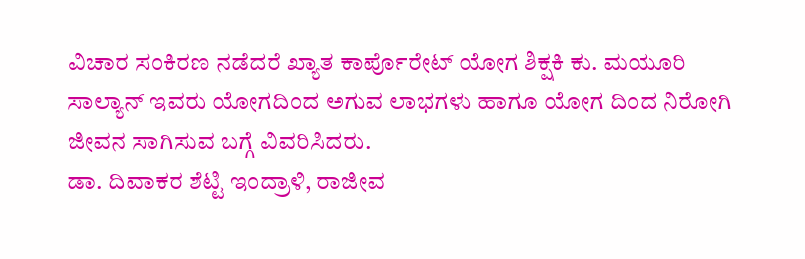ವಿಚಾರ ಸಂಕಿರಣ ನಡೆದರೆ ಖ್ಯಾತ ಕಾರ್ಪೊರೇಟ್ ಯೋಗ ಶಿಕ್ಷಕಿ ಕು. ಮಯೂರಿ ಸಾಲ್ಯಾನ್ ಇವರು ಯೋಗದಿಂದ ಅಗುವ ಲಾಭಗಳು ಹಾಗೂ ಯೋಗ ದಿಂದ ನಿರೋಗಿ ಜೀವನ ಸಾಗಿಸುವ ಬಗ್ಗೆ ವಿವರಿಸಿದರು.
ಡಾ. ದಿವಾಕರ ಶೆಟ್ಟಿ ಇಂದ್ರಾಳಿ, ರಾಜೀವ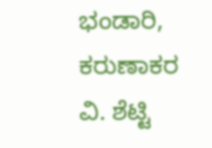ಭಂಡಾರಿ, ಕರುಣಾಕರ ವಿ. ಶೆಟ್ಟಿ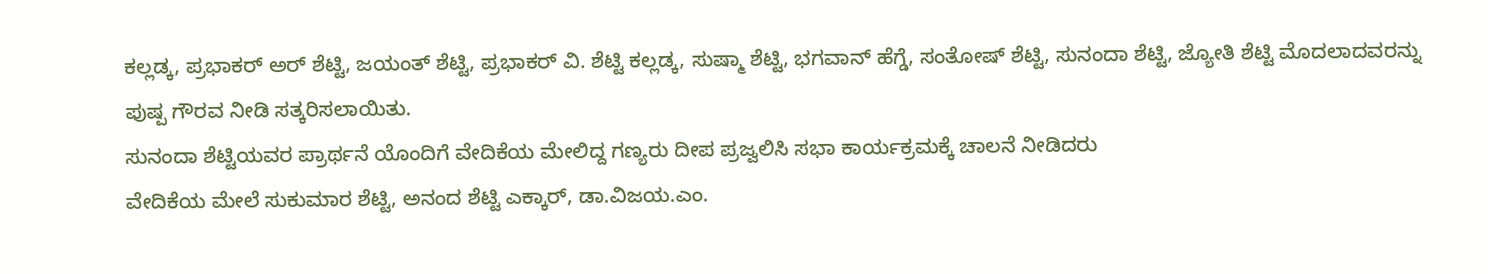ಕಲ್ಲಡ್ಕ, ಪ್ರಭಾಕರ್ ಅರ್ ಶೆಟ್ಟಿ, ಜಯಂತ್ ಶೆಟ್ಟಿ, ಪ್ರಭಾಕರ್ ವಿ. ಶೆಟ್ಟಿ ಕಲ್ಲಡ್ಕ, ಸುಷ್ಮಾ ಶೆಟ್ಟಿ, ಭಗವಾನ್ ಹೆಗ್ಡೆ, ಸಂತೋಷ್ ಶೆಟ್ಟಿ, ಸುನಂದಾ ಶೆಟ್ಟಿ, ಜ್ಯೋತಿ ಶೆಟ್ಟಿ ಮೊದಲಾದವರನ್ನು ಪುಷ್ಪ ಗೌರವ ನೀಡಿ ಸತ್ಕರಿಸಲಾಯಿತು.
ಸುನಂದಾ ಶೆಟ್ಟಿಯವರ ಪ್ರಾರ್ಥನೆ ಯೊಂದಿಗೆ ವೇದಿಕೆಯ ಮೇಲಿದ್ದ ಗಣ್ಯರು ದೀಪ ಪ್ರಜ್ವಲಿಸಿ ಸಭಾ ಕಾರ್ಯಕ್ರಮಕ್ಕೆ ಚಾಲನೆ ನೀಡಿದರು
ವೇದಿಕೆಯ ಮೇಲೆ ಸುಕುಮಾರ ಶೆಟ್ಟಿ, ಅನಂದ ಶೆಟ್ಟಿ ಎಕ್ಕಾರ್, ಡಾ.ವಿಜಯ.ಎಂ.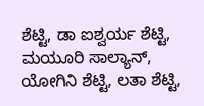ಶೆಟ್ಟಿ, ಡಾ ಐಶ್ವರ್ಯ ಶೆಟ್ಟಿ, ಮಯೂರಿ ಸಾಲ್ಯಾನ್, ಯೋಗಿನಿ ಶೆಟ್ಟಿ, ಲತಾ ಶೆಟ್ಟಿ,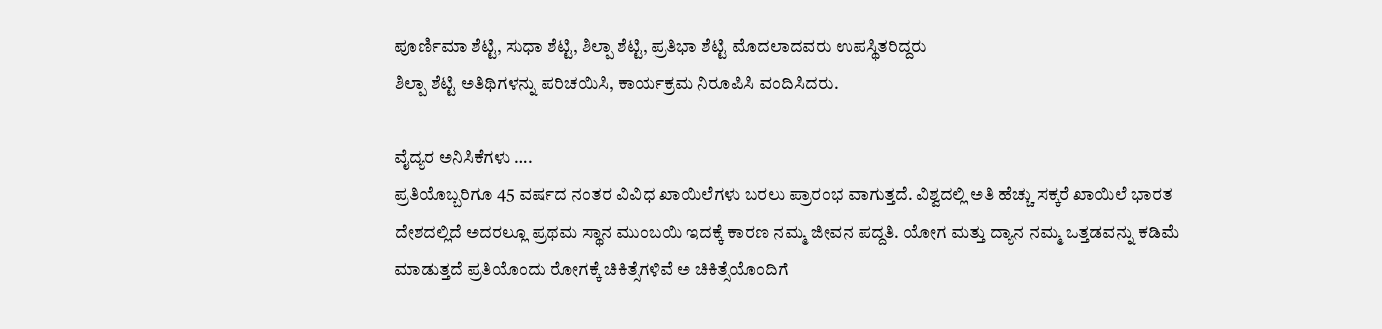ಪೂರ್ಣಿಮಾ ಶೆಟ್ಟಿ, ಸುಧಾ ಶೆಟ್ಟಿ, ಶಿಲ್ಪಾ ಶೆಟ್ಟಿ, ಪ್ರತಿಭಾ ಶೆಟ್ಟಿ ಮೊದಲಾದವರು ಉಪಸ್ಥಿತರಿದ್ದರು
ಶಿಲ್ಪಾ ಶೆಟ್ಟಿ ಅತಿಥಿಗಳನ್ನು ಪರಿಚಯಿಸಿ, ಕಾರ್ಯಕ್ರಮ ನಿರೂಪಿಸಿ ವಂದಿಸಿದರು.

ವೈದ್ಯರ ಅನಿಸಿಕೆಗಳು ….
ಪ್ರತಿಯೊಬ್ಬರಿಗೂ 45 ವರ್ಷದ ನಂತರ ವಿವಿಧ ಖಾಯಿಲೆಗಳು ಬರಲು ಪ್ರಾರಂಭ ವಾಗುತ್ತದೆ. ವಿಶ್ವದಲ್ಲಿ ಅತಿ ಹೆಚ್ಚು ಸಕ್ಕರೆ ಖಾಯಿಲೆ ಭಾರತ ದೇಶದಲ್ಲಿದೆ ಅದರಲ್ಲೂ ಪ್ರಥಮ ಸ್ಥಾನ ಮುಂಬಯಿ ಇದಕ್ಕೆ ಕಾರಣ ನಮ್ಮ ಜೀವನ ಪದ್ದತಿ. ಯೋಗ ಮತ್ತು ದ್ಯಾನ ನಮ್ಮ ಒತ್ತಡವನ್ನು ಕಡಿಮೆ ಮಾಡುತ್ತದೆ ಪ್ರತಿಯೊಂದು ರೋಗಕ್ಕೆ ಚಿಕಿತ್ಸೆಗಳಿವೆ ಅ ಚಿಕಿತ್ಸೆಯೊಂದಿಗೆ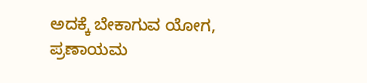ಅದಕ್ಕೆ ಬೇಕಾಗುವ ಯೋಗ, ಪ್ರಣಾಯಮ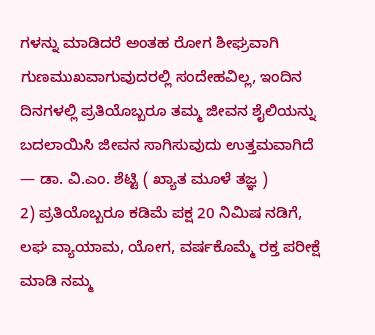ಗಳನ್ನು ಮಾಡಿದರೆ ಅಂತಹ ರೋಗ ಶೀಘ್ರವಾಗಿ ಗುಣಮುಖವಾಗುವುದರಲ್ಲಿ ಸಂದೇಹವಿಲ್ಲ, ಇಂದಿನ ದಿನಗಳಲ್ಲಿ ಪ್ರತಿಯೊಬ್ಬರೂ ತಮ್ಮ ಜೀವನ ಶೈಲಿಯನ್ನು ಬದಲಾಯಿಸಿ ಜೀವನ ಸಾಗಿಸುವುದು ಉತ್ತಮವಾಗಿದೆ — ಡಾ. ವಿ.ಎಂ. ಶೆಟ್ಟಿ ( ಖ್ಯಾತ ಮೂಳೆ ತಜ್ಞ )
2) ಪ್ರತಿಯೊಬ್ಬರೂ ಕಡಿಮೆ ಪಕ್ಷ 20 ನಿಮಿಷ ನಡಿಗೆ, ಲಘ ವ್ಯಾಯಾಮ, ಯೋಗ, ವರ್ಷಕೊಮ್ಮೆ ರಕ್ತ ಪರೀಕ್ಷೆ ಮಾಡಿ ನಮ್ಮ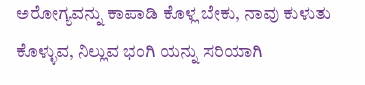ಅರೋಗ್ಯವನ್ನು ಕಾಪಾಡಿ ಕೊಳ್ಲ ಬೇಕು, ನಾವು ಕುಳುತು ಕೊಳ್ಳುವ, ನಿಲ್ಲುವ ಭಂಗಿ ಯನ್ನು ಸರಿಯಾಗಿ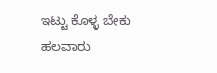ಇಟ್ಟು ಕೊಳ್ಳ ಬೇಕು ಹಲವಾರು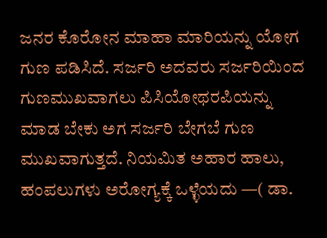ಜನರ ಕೊರೋನ ಮಾಹಾ ಮಾರಿಯನ್ನು ಯೋಗ ಗುಣ ಪಡಿಸಿದೆ. ಸರ್ಜರಿ ಅದವರು ಸರ್ಜರಿಯಿಂದ ಗುಣಮುಖವಾಗಲು ಪಿಸಿಯೋಥರಪಿಯನ್ನು ಮಾಡ ಬೇಕು ಅಗ ಸರ್ಜರಿ ಬೇಗಬೆ ಗುಣ ಮುಖವಾಗುತ್ತದೆ. ನಿಯಮಿತ ಅಹಾರ ಹಾಲು, ಹಂಪಲುಗಳು ಅರೋಗ್ಯಕ್ಕೆ ಒಳ್ಳೆಯದು —( ಡಾ.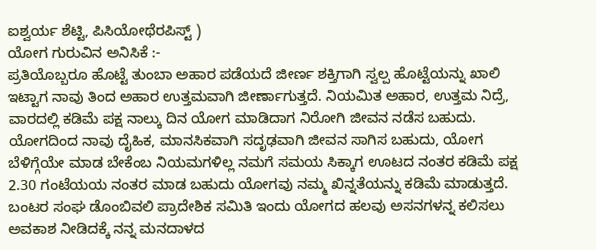ಐಶ್ವರ್ಯ ಶೆಟ್ಟಿ, ಪಿಸಿಯೋಥೆರಪಿಸ್ಟ್ )
ಯೋಗ ಗುರುವಿನ ಅನಿಸಿಕೆ :-
ಪ್ರತಿಯೊಬ್ಬರೂ ಹೊಟ್ಟೆ ತುಂಬಾ ಅಹಾರ ಪಡೆಯದೆ ಜೀರ್ಣ ಶಕ್ತಿಗಾಗಿ ಸ್ವಲ್ಪ ಹೊಟ್ಟೆಯನ್ನು ಖಾಲಿ ಇಟ್ಟಾಗ ನಾವು ತಿಂದ ಅಹಾರ ಉತ್ತಮವಾಗಿ ಜೀರ್ಣಾಗುತ್ತದೆ. ನಿಯಮಿತ ಅಹಾರ, ಉತ್ತಮ ನಿದ್ರೆ, ವಾರದಲ್ಲಿ ಕಡಿಮೆ ಪಕ್ಷ ನಾಲ್ಕು ದಿನ ಯೋಗ ಮಾಡಿದಾಗ ನಿರೋಗಿ ಜೀವನ ನಡೆಸ ಬಹುದು. ಯೋಗದಿಂದ ನಾವು ದೈಹಿಕ, ಮಾನಸಿಕವಾಗಿ ಸದೃಢವಾಗಿ ಜೀವನ ಸಾಗಿಸ ಬಹುದು, ಯೋಗ ಬೆಳಿಗ್ಗೆಯೇ ಮಾಡ ಬೇಕೆಂಬ ನಿಯಮಗಳಿಲ್ಲ ನಮಗೆ ಸಮಯ ಸಿಕ್ಕಾಗ ಊಟದ ನಂತರ ಕಡಿಮೆ ಪಕ್ಷ 2.30 ಗಂಟೆಯಯ ನಂತರ ಮಾಡ ಬಹುದು ಯೋಗವು ನಮ್ಮ ಖಿನ್ನತೆಯನ್ನು ಕಡಿಮೆ ಮಾಡುತ್ತದೆ. ಬಂಟರ ಸಂಘ ಡೊಂಬಿವಲಿ ಪ್ರಾದೇಶಿಕ ಸಮಿತಿ ಇಂದು ಯೋಗದ ಹಲವು ಅಸನಗಳನ್ನ ಕಲಿಸಲು ಅವಕಾಶ ನೀಡಿದಕ್ಕೆ ನನ್ನ ಮನದಾಳದ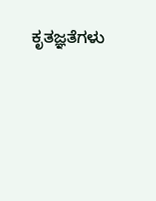ಕೃತಜ್ಞತೆಗಳು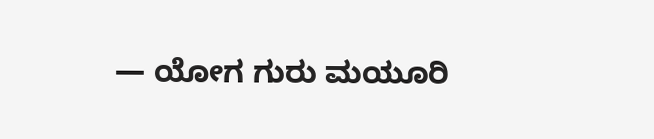— ಯೋಗ ಗುರು ಮಯೂರಿ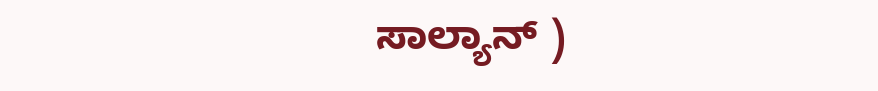ಸಾಲ್ಯಾನ್ )